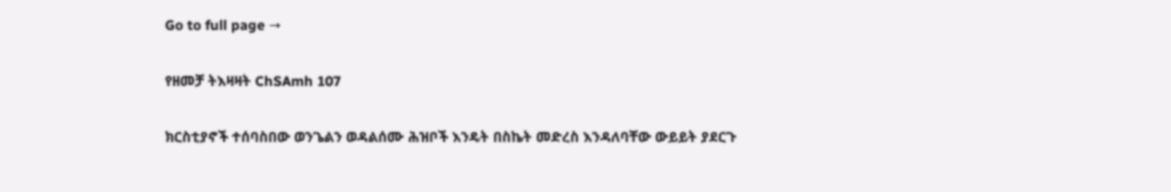Go to full page →

የዘመቻ ትእዛዛት ChSAmh 107

ክርስቲያኖች ተሰባስበው ወንጌልን ወዳልሰሙ ሕዝቦች እንዴት በስኬት መድረስ እንዳለባቸው ውይይት ያደርጉ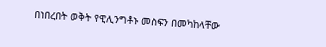በነበረበት ወቅት የዊሊንግቶኑ መስፍን በመካከላቸው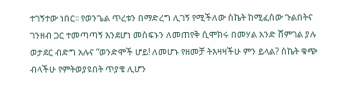ተገኝተው ነበር፡፡ የወንጌል ጥረቱን በማድረግ ሊገኝ የሚችለው ስኬት ከሚፈሰው ጉልበትና ገንዘብ ጋር ተመጣጣኝ እንደሆነ መስፍኑን ለመጠየቅ ሲሞክሩ በመሃል አንድ ሸምገል ያሉ ወታደር ብድግ አሉና “ወንድሞች ሆይ! ለመሆኑ የዘመቻ ትእዛዛችሁ ምን ይላል? ስኬት ቁጭ ብላችሁ የምትወያዩበት ጥያቄ ሊሆን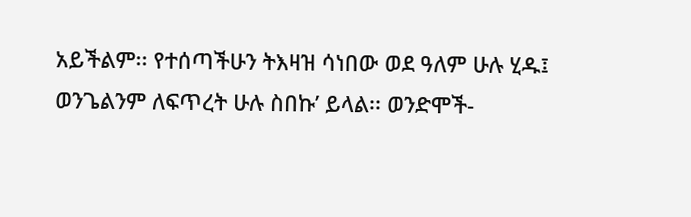አይችልም፡፡ የተሰጣችሁን ትእዛዝ ሳነበው ወደ ዓለም ሁሉ ሂዱ፤ ወንጌልንም ለፍጥረት ሁሉ ስበኩ’ ይላል፡፡ ወንድሞች-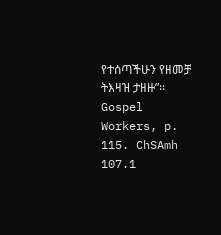የተሰጣችሁን የዘመቻ ትእዛዝ ታዘዙ”፡፡ Gospel Workers, p. 115. ChSAmh 107.1